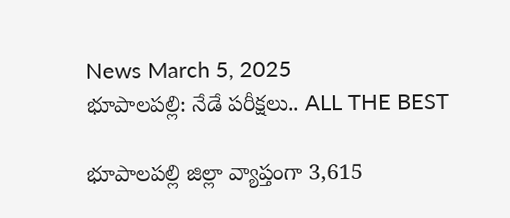News March 5, 2025
భూపాలపల్లి: నేడే పరీక్షలు.. ALL THE BEST

భూపాలపల్లి జిల్లా వ్యాప్తంగా 3,615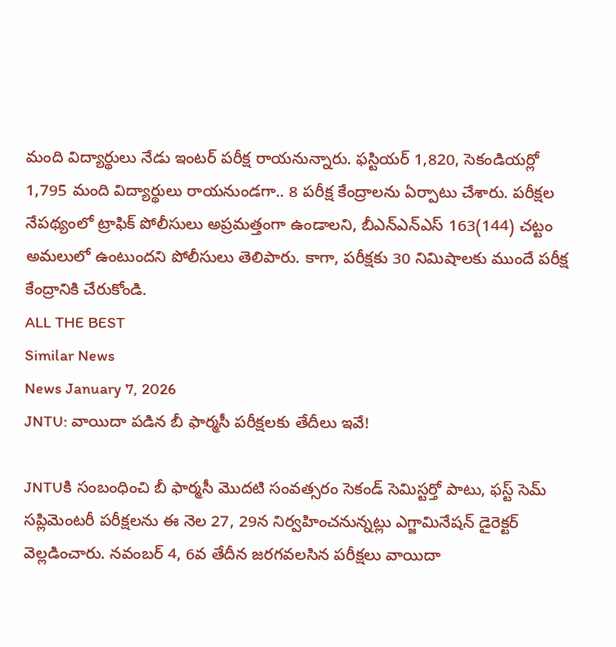మంది విద్యార్థులు నేడు ఇంటర్ పరీక్ష రాయనున్నారు. ఫస్టియర్ 1,820, సెకండియర్లో 1,795 మంది విద్యార్థులు రాయనుండగా.. 8 పరీక్ష కేంద్రాలను ఏర్పాటు చేశారు. పరీక్షల నేపథ్యంలో ట్రాఫిక్ పోలీసులు అప్రమత్తంగా ఉండాలని, బీఎన్ఎన్ఎస్ 163(144) చట్టం అమలులో ఉంటుందని పోలీసులు తెలిపారు. కాగా, పరీక్షకు 30 నిమిషాలకు ముందే పరీక్ష కేంద్రానికి చేరుకోండి.
ALL THE BEST
Similar News
News January 7, 2026
JNTU: వాయిదా పడిన బీ ఫార్మసీ పరీక్షలకు తేదీలు ఇవే!

JNTUకి సంబంధించి బీ ఫార్మసీ మొదటి సంవత్సరం సెకండ్ సెమిస్టర్తో పాటు, ఫస్ట్ సెమ్ సప్లిమెంటరీ పరీక్షలను ఈ నెల 27, 29న నిర్వహించనున్నట్లు ఎగ్జామినేషన్ డైరెక్టర్ వెల్లడించారు. నవంబర్ 4, 6వ తేదీన జరగవలసిన పరీక్షలు వాయిదా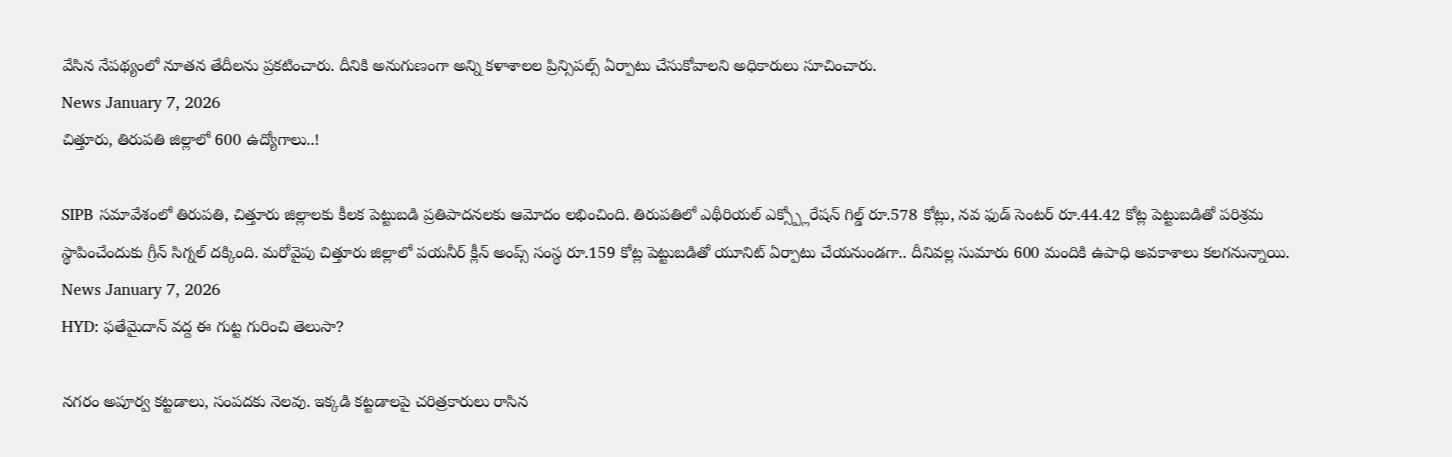వేసిన నేపథ్యంలో నూతన తేదీలను ప్రకటించారు. దీనికి అనుగుణంగా అన్ని కళాశాలల ప్రిన్సిపల్స్ ఏర్పాటు చేసుకోవాలని అధికారులు సూచించారు.
News January 7, 2026
చిత్తూరు, తిరుపతి జిల్లాలో 600 ఉద్యోగాలు..!

SIPB సమావేశంలో తిరుపతి, చిత్తూరు జిల్లాలకు కీలక పెట్టుబడి ప్రతిపాదనలకు ఆమోదం లభించింది. తిరుపతిలో ఎథీరియల్ ఎక్స్ప్లోరేషన్ గిల్డ్ రూ.578 కోట్లు, నవ ఫుడ్ సెంటర్ రూ.44.42 కోట్ల పెట్టుబడితో పరిశ్రమ స్థాపించేందుకు గ్రీన్ సిగ్నల్ దక్కింది. మరోవైపు చిత్తూరు జిల్లాలో పయనీర్ క్లీన్ అంప్స్ సంస్థ రూ.159 కోట్ల పెట్టుబడితో యూనిట్ ఏర్పాటు చేయనుండగా.. దీనివల్ల సుమారు 600 మందికి ఉపాధి అవకాశాలు కలగనున్నాయి.
News January 7, 2026
HYD: ఫతేమైదాన్ వద్ద ఈ గుట్ట గురించి తెలుసా?

నగరం అపూర్వ కట్టడాలు, సంపదకు నెలవు. ఇక్కడి కట్టడాలపై చరిత్రకారులు రాసిన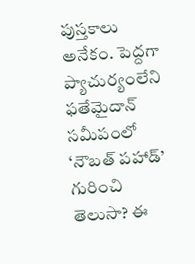పుస్తకాలు అనేకం. పెద్దగా ప్యాచుర్యంలేని ఫతేమైదాన్ సమీపంలో ‘నౌబత్ పహాడ్’ గురించి తెలుసా? ఈ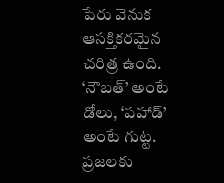పేరు వెనుక ఆసక్తికరమైన చరిత్ర ఉంది. ‘నౌబత్’ అంటే డోలు, ‘పహాడ్’ అంటే గుట్ట. ప్రజలకు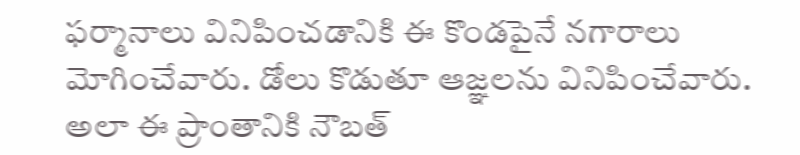ఫర్మానాలు వినిపించడానికి ఈ కొండపైనే నగారాలు మోగించేవారు. డోలు కొడుతూ ఆజ్ఞలను వినిపించేవారు. అలా ఈ ప్రాంతానికి నౌబత్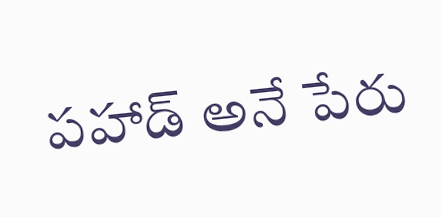పహాడ్ అనే పేరు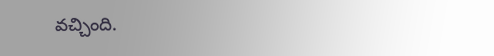వచ్చింది.